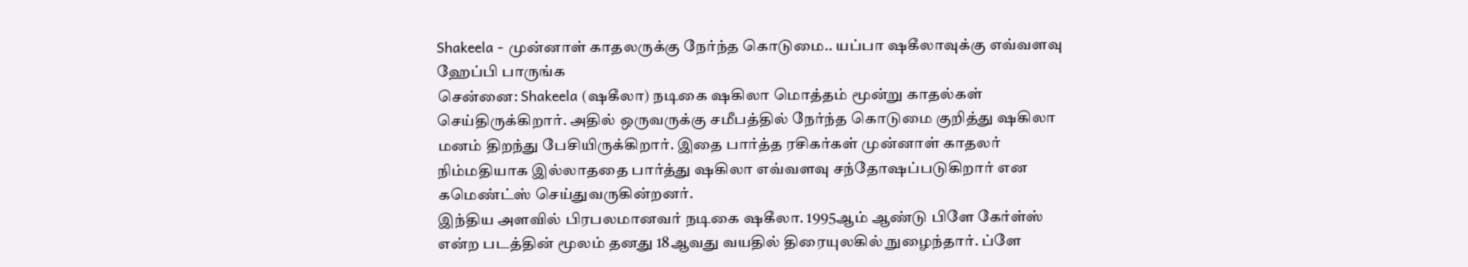Shakeela - முன்னாள் காதலருக்கு நேர்ந்த கொடுமை.. யப்பா ஷகீலாவுக்கு எவ்வளவு ஹேப்பி பாருங்க
சென்னை: Shakeela (ஷகீலா) நடிகை ஷகிலா மொத்தம் மூன்று காதல்கள் செய்திருக்கிறார். அதில் ஒருவருக்கு சமீபத்தில் நேர்ந்த கொடுமை குறித்து ஷகிலா மனம் திறந்து பேசியிருக்கிறார். இதை பார்த்த ரசிகர்கள் முன்னாள் காதலர் நிம்மதியாக இல்லாததை பார்த்து ஷகிலா எவ்வளவு சந்தோஷப்படுகிறார் என கமெண்ட்ஸ் செய்துவருகின்றனர்.
இந்திய அளவில் பிரபலமானவர் நடிகை ஷகீலா. 1995ஆம் ஆண்டு பிளே கேர்ள்ஸ் என்ற படத்தின் மூலம் தனது 18ஆவது வயதில் திரையுலகில் நுழைந்தார். ப்ளே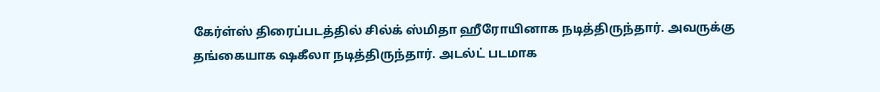கேர்ள்ஸ் திரைப்படத்தில் சில்க் ஸ்மிதா ஹீரோயினாக நடித்திருந்தார். அவருக்கு தங்கையாக ஷகீலா நடித்திருந்தார். அடல்ட் படமாக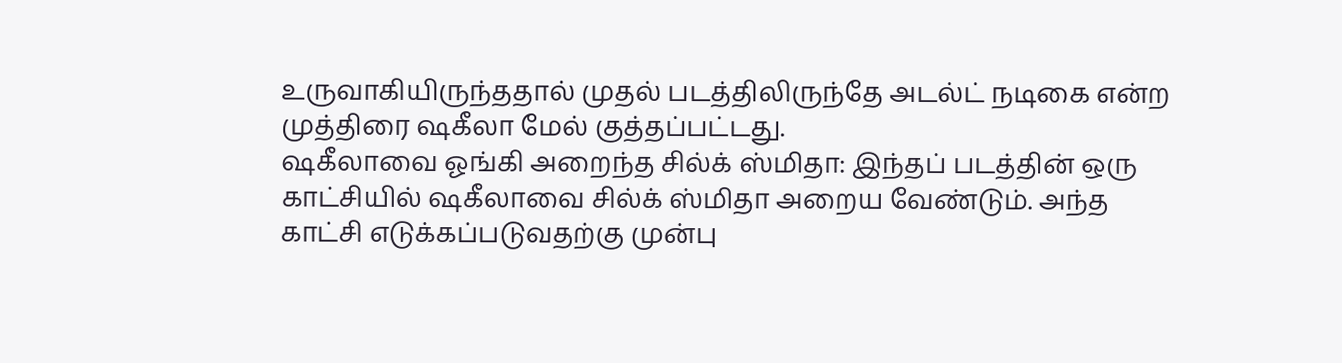உருவாகியிருந்ததால் முதல் படத்திலிருந்தே அடல்ட் நடிகை என்ற முத்திரை ஷகீலா மேல் குத்தப்பட்டது.
ஷகீலாவை ஓங்கி அறைந்த சில்க் ஸ்மிதா: இந்தப் படத்தின் ஒரு காட்சியில் ஷகீலாவை சில்க் ஸ்மிதா அறைய வேண்டும். அந்த காட்சி எடுக்கப்படுவதற்கு முன்பு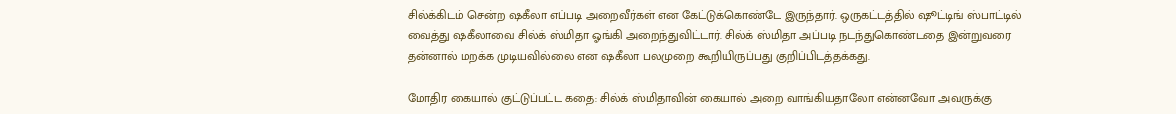சில்க்கிடம் சென்ற ஷகீலா எப்படி அறைவீர்கள் என கேட்டுக்கொண்டே இருந்தார். ஒருகட்டத்தில் ஷூட்டிங் ஸ்பாட்டில் வைத்து ஷகீலாவை சில்க் ஸ்மிதா ஓங்கி அறைந்துவிட்டார். சில்க் ஸ்மிதா அப்படி நடந்துகொண்டதை இன்றுவரை தன்னால் மறக்க முடியவில்லை என ஷகீலா பலமுறை கூறியிருப்பது குறிப்பிடத்தக்கது.

மோதிர கையால் குட்டுப்பட்ட கதை: சில்க் ஸ்மிதாவின் கையால் அறை வாங்கியதாலோ என்னவோ அவருக்கு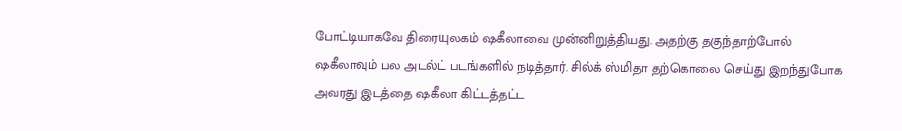போட்டியாகவே திரையுலகம் ஷகீலாவை முன்னிறுத்தியது. அதற்கு தகுந்தாற்போல் ஷகீலாவும் பல அடல்ட் படங்களில் நடித்தார். சில்க் ஸ்மிதா தற்கொலை செய்து இறந்துபோக அவரது இடத்தை ஷகீலா கிட்டத்தட்ட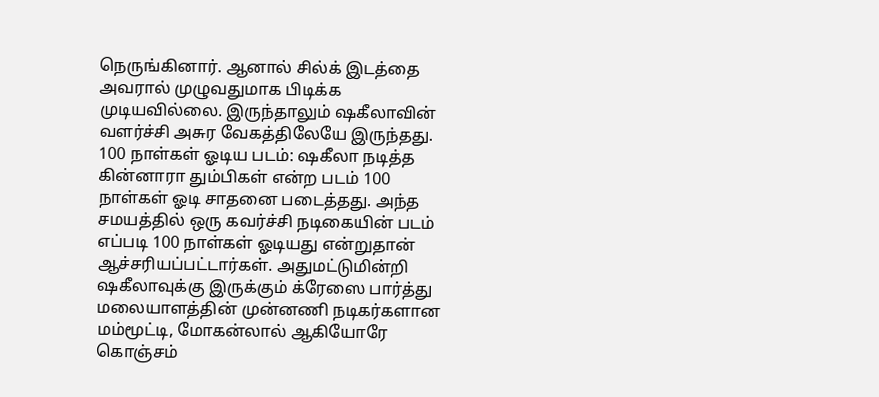நெருங்கினார். ஆனால் சில்க் இடத்தை அவரால் முழுவதுமாக பிடிக்க முடியவில்லை. இருந்தாலும் ஷகீலாவின் வளர்ச்சி அசுர வேகத்திலேயே இருந்தது.
100 நாள்கள் ஓடிய படம்: ஷகீலா நடித்த கின்னாரா தும்பிகள் என்ற படம் 100 நாள்கள் ஓடி சாதனை படைத்தது. அந்த சமயத்தில் ஒரு கவர்ச்சி நடிகையின் படம் எப்படி 100 நாள்கள் ஓடியது என்றுதான் ஆச்சரியப்பட்டார்கள். அதுமட்டுமின்றி ஷகீலாவுக்கு இருக்கும் க்ரேஸை பார்த்து மலையாளத்தின் முன்னணி நடிகர்களான மம்மூட்டி, மோகன்லால் ஆகியோரே கொஞ்சம்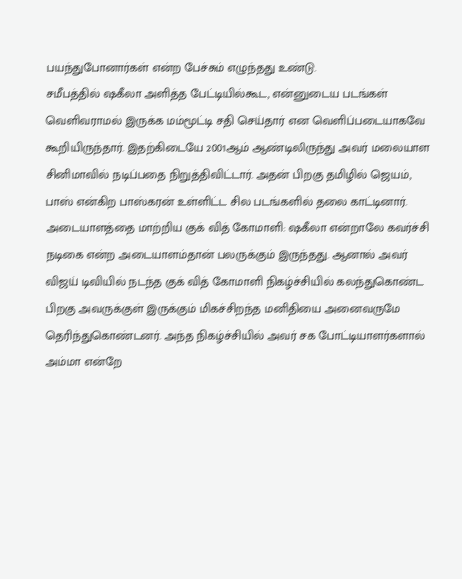பயந்துபோனார்கள் என்ற பேச்சும் எழுந்தது உண்டு.
சமீபத்தில் ஷகீலா அளித்த பேட்டியில்கூட, என்னுடைய படங்கள் வெளிவராமல் இருக்க மம்மூட்டி சதி செய்தார் என வெளிப்படையாகவே கூறியிருந்தார். இதற்கிடையே 2001ஆம் ஆண்டிலிருந்து அவர் மலையாள சினிமாவில் நடிப்பதை நிறுத்திவிட்டார். அதன் பிறகு தமிழில் ஜெயம், பாஸ் என்கிற பாஸ்கரன் உள்ளிட்ட சில படங்களில் தலை காட்டினார்.
அடையாளத்தை மாற்றிய குக் வித் கோமாளி: ஷகீலா என்றாலே கவர்ச்சி நடிகை என்ற அடையாளம்தான் பலருக்கும் இருந்தது. ஆனால் அவர் விஜய் டிவியில் நடந்த குக் வித் கோமாளி நிகழ்ச்சியில் கலந்துகொண்ட பிறகு அவருக்குள் இருக்கும் மிகச்சிறந்த மனிதியை அனைவருமே தெரிந்துகொண்டனர். அந்த நிகழ்ச்சியில் அவர் சக போட்டியாளர்களால் அம்மா என்றே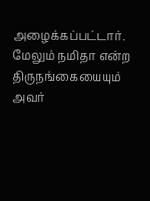அழைக்கப்பட்டார். மேலும் நமிதா என்ற திருநங்கையையும் அவர்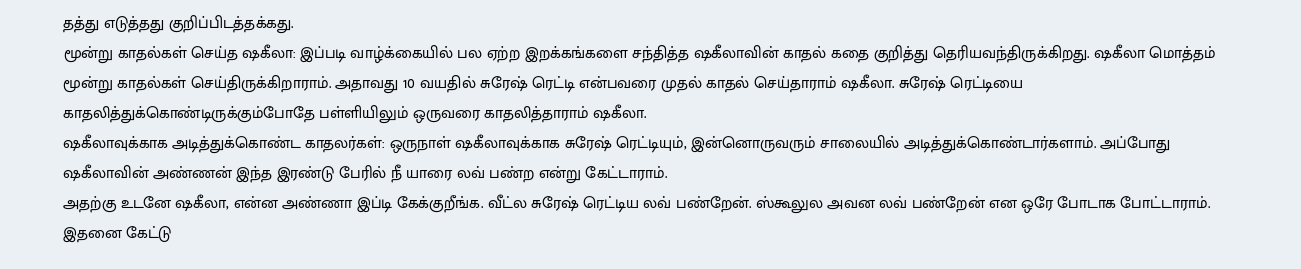தத்து எடுத்தது குறிப்பிடத்தக்கது.
மூன்று காதல்கள் செய்த ஷகீலா: இப்படி வாழ்க்கையில் பல ஏற்ற இறக்கங்களை சந்தித்த ஷகீலாவின் காதல் கதை குறித்து தெரியவந்திருக்கிறது. ஷகீலா மொத்தம் மூன்று காதல்கள் செய்திருக்கிறாராம். அதாவது 10 வயதில் சுரேஷ் ரெட்டி என்பவரை முதல் காதல் செய்தாராம் ஷகீலா. சுரேஷ் ரெட்டியை காதலித்துக்கொண்டிருக்கும்போதே பள்ளியிலும் ஒருவரை காதலித்தாராம் ஷகீலா.
ஷகீலாவுக்காக அடித்துக்கொண்ட காதலர்கள்: ஒருநாள் ஷகீலாவுக்காக சுரேஷ் ரெட்டியும், இன்னொருவரும் சாலையில் அடித்துக்கொண்டார்களாம். அப்போது ஷகீலாவின் அண்ணன் இந்த இரண்டு பேரில் நீ யாரை லவ் பண்ற என்று கேட்டாராம்.
அதற்கு உடனே ஷகீலா, என்ன அண்ணா இப்டி கேக்குறீங்க. வீட்ல சுரேஷ் ரெட்டிய லவ் பண்றேன். ஸ்கூலுல அவன லவ் பண்றேன் என ஒரே போடாக போட்டாராம். இதனை கேட்டு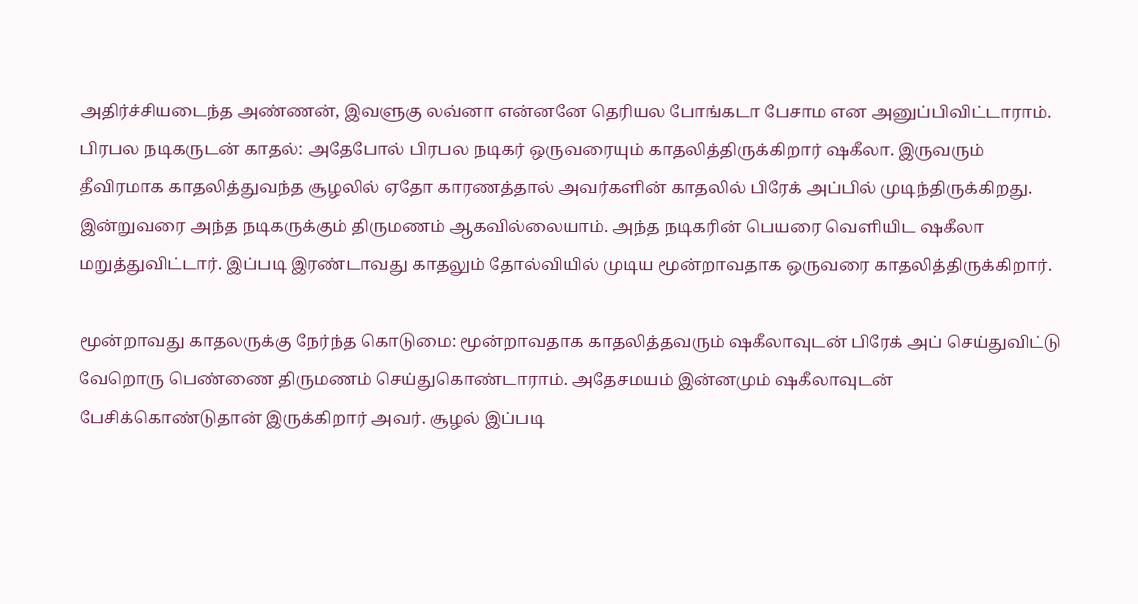அதிர்ச்சியடைந்த அண்ணன், இவளுகு லவ்னா என்னனே தெரியல போங்கடா பேசாம என அனுப்பிவிட்டாராம்.
பிரபல நடிகருடன் காதல்: அதேபோல் பிரபல நடிகர் ஒருவரையும் காதலித்திருக்கிறார் ஷகீலா. இருவரும் தீவிரமாக காதலித்துவந்த சூழலில் ஏதோ காரணத்தால் அவர்களின் காதலில் பிரேக் அப்பில் முடிந்திருக்கிறது. இன்றுவரை அந்த நடிகருக்கும் திருமணம் ஆகவில்லையாம். அந்த நடிகரின் பெயரை வெளியிட ஷகீலா மறுத்துவிட்டார். இப்படி இரண்டாவது காதலும் தோல்வியில் முடிய மூன்றாவதாக ஒருவரை காதலித்திருக்கிறார்.

மூன்றாவது காதலருக்கு நேர்ந்த கொடுமை: மூன்றாவதாக காதலித்தவரும் ஷகீலாவுடன் பிரேக் அப் செய்துவிட்டு வேறொரு பெண்ணை திருமணம் செய்துகொண்டாராம். அதேசமயம் இன்னமும் ஷகீலாவுடன் பேசிக்கொண்டுதான் இருக்கிறார் அவர். சூழல் இப்படி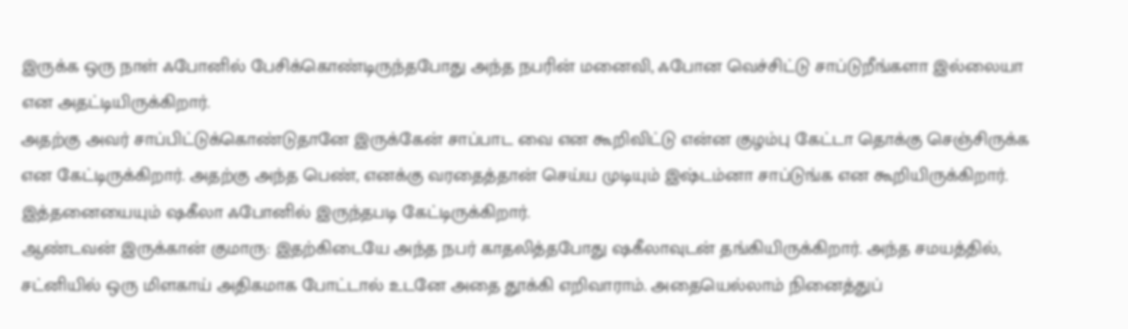இருக்க ஒரு நாள் ஃபோனில் பேசிக்கொண்டிருந்தபோது அந்த நபரின் மனைவி, ஃபோன வெச்சிட்டு சாப்டுறீங்களா இல்லையா என அதட்டியிருக்கிறார்.
அதற்கு அவர் சாப்பிட்டுக்கொண்டுதானே இருக்கேன் சாப்பாட வை என கூறிவிட்டு என்ன குழம்பு கேட்டா தொக்கு செஞ்சிருக்க என கேட்டிருக்கிறார். அதற்கு அந்த பெண், எனக்கு வரதைத்தான் செய்ய முடியும் இஷ்டம்னா சாப்டுங்க என கூறியிருக்கிறார். இத்தனையையும் ஷகீலா ஃபோனில் இருந்தபடி கேட்டிருக்கிறார்.
ஆண்டவன் இருக்கான் குமாரு: இதற்கிடையே அந்த நபர் காதலித்தபோது ஷகீலாவுடன் தங்கியிருக்கிறார். அந்த சமயத்தில், சட்னியில் ஒரு மிளகாய் அதிகமாக போட்டால் உடனே அதை தூக்கி எறிவாராம். அதையெல்லாம் நினைத்துப்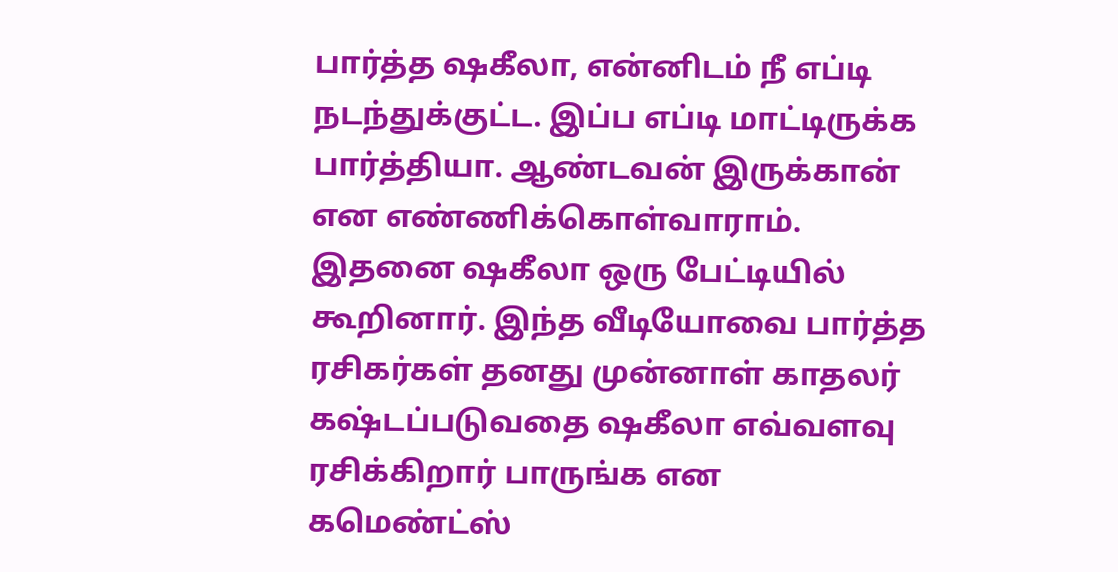பார்த்த ஷகீலா, என்னிடம் நீ எப்டி நடந்துக்குட்ட. இப்ப எப்டி மாட்டிருக்க பார்த்தியா. ஆண்டவன் இருக்கான் என எண்ணிக்கொள்வாராம்.
இதனை ஷகீலா ஒரு பேட்டியில் கூறினார். இந்த வீடியோவை பார்த்த ரசிகர்கள் தனது முன்னாள் காதலர் கஷ்டப்படுவதை ஷகீலா எவ்வளவு ரசிக்கிறார் பாருங்க என கமெண்ட்ஸ்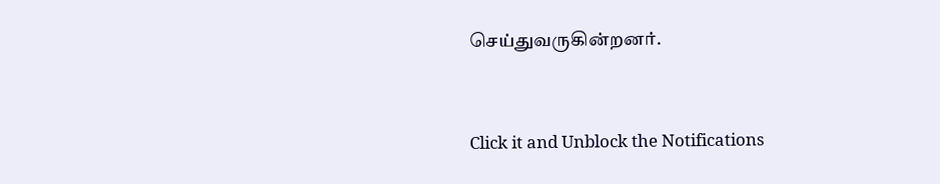செய்துவருகின்றனர்.


Click it and Unblock the Notifications